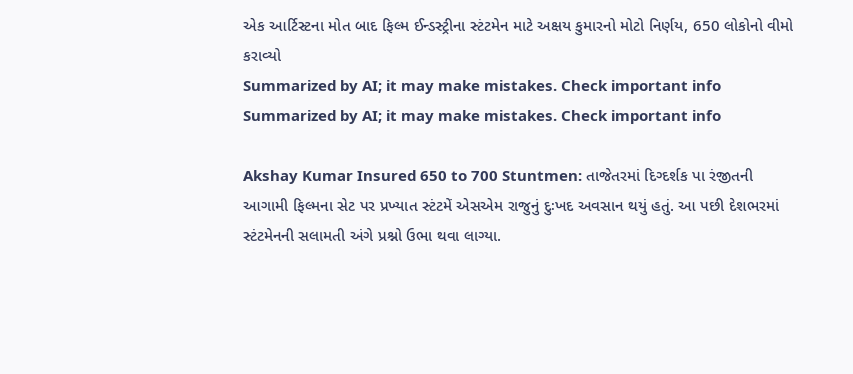એક આર્ટિસ્ટના મોત બાદ ફિલ્મ ઈન્ડસ્ટ્રીના સ્ટંટમેન માટે અક્ષય કુમારનો મોટો નિર્ણય, 650 લોકોનો વીમો કરાવ્યો
Summarized by AI; it may make mistakes. Check important info
Summarized by AI; it may make mistakes. Check important info

Akshay Kumar Insured 650 to 700 Stuntmen: તાજેતરમાં દિગ્દર્શક પા રંજીતની આગામી ફિલ્મના સેટ પર પ્રખ્યાત સ્ટંટમેં એસએમ રાજુનું દુઃખદ અવસાન થયું હતું. આ પછી દેશભરમાં સ્ટંટમેનની સલામતી અંગે પ્રશ્નો ઉભા થવા લાગ્યા.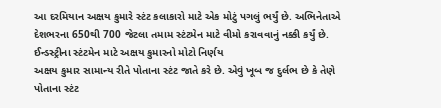આ દરમિયાન અક્ષય કુમારે સ્ટંટ કલાકારો માટે એક મોટું પગલું ભર્યું છે. અભિનેતાએ દેશભરના 650થી 700 જેટલા તમામ સ્ટંટમેન માટે વીમો કરાવવાનું નક્કી કર્યું છે.
ઈન્ડસ્ટ્રીના સ્ટંટમેન માટે અક્ષય કુમારનો મોટો નિર્ણય
અક્ષય કુમાર સામાન્ય રીતે પોતાના સ્ટંટ જાતે કરે છે. એવું ખૂબ જ દુર્લભ છે કે તેણે પોતાના સ્ટંટ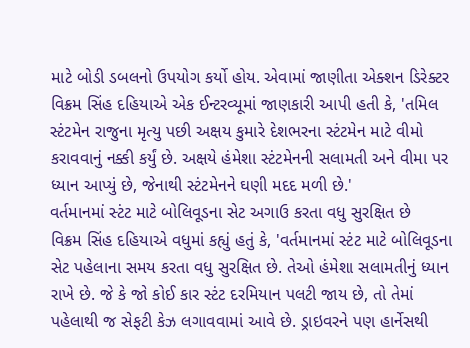માટે બોડી ડબલનો ઉપયોગ કર્યો હોય. એવામાં જાણીતા એક્શન ડિરેક્ટર વિક્રમ સિંહ દહિયાએ એક ઈન્ટરવ્યૂમાં જાણકારી આપી હતી કે, 'તમિલ સ્ટંટમેન રાજુના મૃત્યુ પછી અક્ષય કુમારે દેશભરના સ્ટંટમેન માટે વીમો કરાવવાનું નક્કી કર્યું છે. અક્ષયે હંમેશા સ્ટંટમેનની સલામતી અને વીમા પર ધ્યાન આપ્યું છે, જેનાથી સ્ટંટમેનને ઘણી મદદ મળી છે.'
વર્તમાનમાં સ્ટંટ માટે બોલિવૂડના સેટ અગાઉ કરતા વધુ સુરક્ષિત છે
વિક્રમ સિંહ દહિયાએ વધુમાં કહ્યું હતું કે, 'વર્તમાનમાં સ્ટંટ માટે બોલિવૂડના સેટ પહેલાના સમય કરતા વધુ સુરક્ષિત છે. તેઓ હંમેશા સલામતીનું ધ્યાન રાખે છે. જે કે જો કોઈ કાર સ્ટંટ દરમિયાન પલટી જાય છે, તો તેમાં પહેલાથી જ સેફટી કેઝ લગાવવામાં આવે છે. ડ્રાઇવરને પણ હાર્નેસથી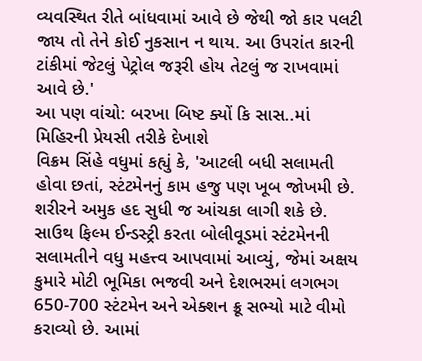વ્યવસ્થિત રીતે બાંધવામાં આવે છે જેથી જો કાર પલટી જાય તો તેને કોઈ નુકસાન ન થાય. આ ઉપરાંત કારની ટાંકીમાં જેટલું પેટ્રોલ જરૂરી હોય તેટલું જ રાખવામાં આવે છે.'
આ પણ વાંચો: બરખા બિષ્ટ ક્યોં કિ સાસ..માં મિહિરની પ્રેયસી તરીકે દેખાશે
વિક્રમ સિંહે વધુમાં કહ્યું કે, 'આટલી બધી સલામતી હોવા છતાં, સ્ટંટમેનનું કામ હજુ પણ ખૂબ જોખમી છે. શરીરને અમુક હદ સુધી જ આંચકા લાગી શકે છે. સાઉથ ફિલ્મ ઈન્ડસ્ટ્રી કરતા બોલીવૂડમાં સ્ટંટમેનની સલામતીને વધુ મહત્ત્વ આપવામાં આવ્યું, જેમાં અક્ષય કુમારે મોટી ભૂમિકા ભજવી અને દેશભરમાં લગભગ 650-700 સ્ટંટમેન અને એક્શન ક્રૂ સભ્યો માટે વીમો કરાવ્યો છે. આમાં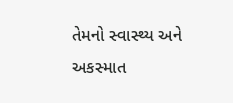તેમનો સ્વાસ્થ્ય અને અકસ્માત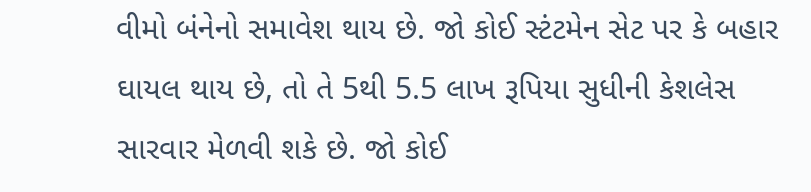વીમો બંનેનો સમાવેશ થાય છે. જો કોઈ સ્ટંટમેન સેટ પર કે બહાર ઘાયલ થાય છે, તો તે 5થી 5.5 લાખ રૂપિયા સુધીની કેશલેસ સારવાર મેળવી શકે છે. જો કોઈ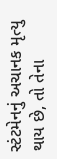સ્ટંટમેનનું અચાનક મૃત્યુ થાય છે, તો તેના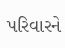પરિવારને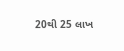20થી 25 લાખ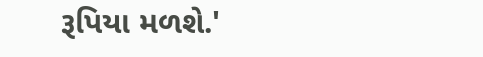રૂપિયા મળશે.'